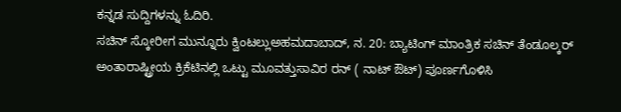ಕನ್ನಡ ಸುದ್ದಿಗಳನ್ನು ಓದಿರಿ.
ಸಚಿನ್ ಸ್ಕೋರೀಗ ಮುನ್ನೂರು ಕ್ವಿಂಟಲ್ಲುಅಹಮದಾಬಾದ್, ನ. 20: ಬ್ಯಾಟಿಂಗ್ ಮಾಂತ್ರಿಕ ಸಚಿನ್ ತೆಂಡೂಲ್ಕರ್ ಅಂತಾರಾಷ್ಟ್ರೀಯ ಕ್ರಿಕೆಟಿನಲ್ಲಿ ಒಟ್ಟು ಮೂವತ್ತುಸಾವಿರ ರನ್ ( ನಾಟ್ ಔಟ್) ಪೂರ್ಣಗೊಳಿಸಿ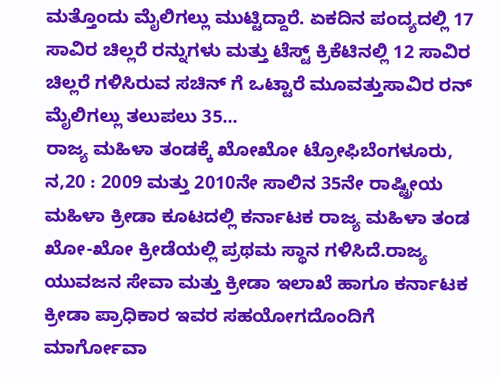ಮತ್ತೊಂದು ಮೈಲಿಗಲ್ಲು ಮುಟ್ಟಿದ್ದಾರೆ. ಏಕದಿನ ಪಂದ್ಯದಲ್ಲಿ 17 ಸಾವಿರ ಚಿಲ್ಲರೆ ರನ್ನುಗಳು ಮತ್ತು ಟೆಸ್ಟ್ ಕ್ರಿಕೆಟಿನಲ್ಲಿ 12 ಸಾವಿರ ಚಿಲ್ಲರೆ ಗಳಿಸಿರುವ ಸಚಿನ್ ಗೆ ಒಟ್ಟಾರೆ ಮೂವತ್ತುಸಾವಿರ ರನ್ ಮೈಲಿಗಲ್ಲು ತಲುಪಲು 35...
ರಾಜ್ಯ ಮಹಿಳಾ ತಂಡಕ್ಕೆ ಖೋಖೋ ಟ್ರೋಫಿಬೆಂಗಳೂರು, ನ,20 : 2009 ಮತ್ತು 2010ನೇ ಸಾಲಿನ 35ನೇ ರಾಷ್ಟ್ರೀಯ ಮಹಿಳಾ ಕ್ರೀಡಾ ಕೂಟದಲ್ಲಿ ಕರ್ನಾಟಕ ರಾಜ್ಯ ಮಹಿಳಾ ತಂಡ ಖೋ-ಖೋ ಕ್ರೀಡೆಯಲ್ಲಿ ಪ್ರಥಮ ಸ್ಥಾನ ಗಳಿಸಿದೆ.ರಾಜ್ಯ ಯುವಜನ ಸೇವಾ ಮತ್ತು ಕ್ರೀಡಾ ಇಲಾಖೆ ಹಾಗೂ ಕರ್ನಾಟಕ ಕ್ರೀಡಾ ಪ್ರಾಧಿಕಾರ ಇವರ ಸಹಯೋಗದೊಂದಿಗೆ ಮಾರ್ಗೋವಾ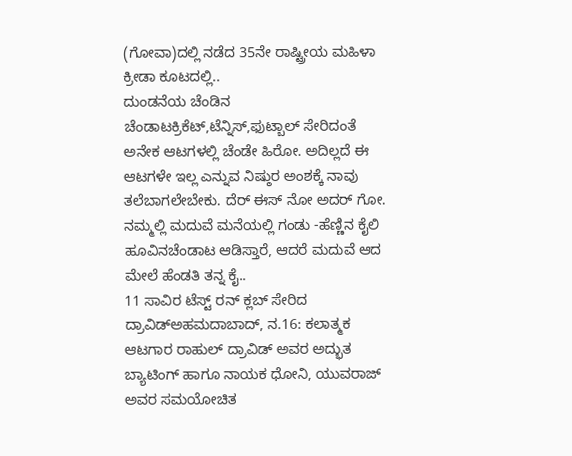(ಗೋವಾ)ದಲ್ಲಿ ನಡೆದ 35ನೇ ರಾಷ್ಟ್ರೀಯ ಮಹಿಳಾ ಕ್ರೀಡಾ ಕೂಟದಲ್ಲಿ..
ದುಂಡನೆಯ ಚೆಂಡಿನ ಚೆಂಡಾಟಕ್ರಿಕೆಟ್,ಟೆನ್ನಿಸ್,ಫುಟ್ಬಾಲ್ ಸೇರಿದಂತೆ ಅನೇಕ ಆಟಗಳಲ್ಲಿ ಚೆಂಡೇ ಹಿರೋ. ಅದಿಲ್ಲದೆ ಈ ಆಟಗಳೇ ಇಲ್ಲ ಎನ್ನುವ ನಿಷ್ಠುರ ಅಂಶಕ್ಕೆ ನಾವು ತಲೆಬಾಗಲೇಬೇಕು. ದೆರ್ ಈಸ್ ನೋ ಅದರ್ ಗೋ. ನಮ್ಮಲ್ಲಿ ಮದುವೆ ಮನೆಯಲ್ಲಿ ಗಂಡು -ಹೆಣ್ಣಿನ ಕೈಲಿ ಹೂವಿನಚೆಂಡಾಟ ಆಡಿಸ್ತಾರೆ, ಆದರೆ ಮದುವೆ ಆದ ಮೇಲೆ ಹೆಂಡತಿ ತನ್ನ ಕೈ..
11 ಸಾವಿರ ಟೆಸ್ಟ್ ರನ್ ಕ್ಲಬ್ ಸೇರಿದ ದ್ರಾವಿಡ್ಅಹಮದಾಬಾದ್, ನ.16: ಕಲಾತ್ಮಕ ಆಟಗಾರ ರಾಹುಲ್ ದ್ರಾವಿಡ್ ಅವರ ಅದ್ಭುತ ಬ್ಯಾಟಿಂಗ್ ಹಾಗೂ ನಾಯಕ ಧೋನಿ, ಯುವರಾಜ್ ಅವರ ಸಮಯೋಚಿತ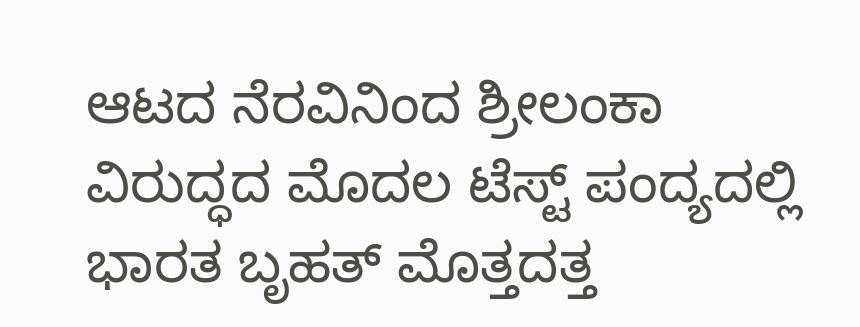ಆಟದ ನೆರವಿನಿಂದ ಶ್ರೀಲಂಕಾ ವಿರುದ್ಧದ ಮೊದಲ ಟೆಸ್ಟ್ ಪಂದ್ಯದಲ್ಲಿ ಭಾರತ ಬೃಹತ್ ಮೊತ್ತದತ್ತ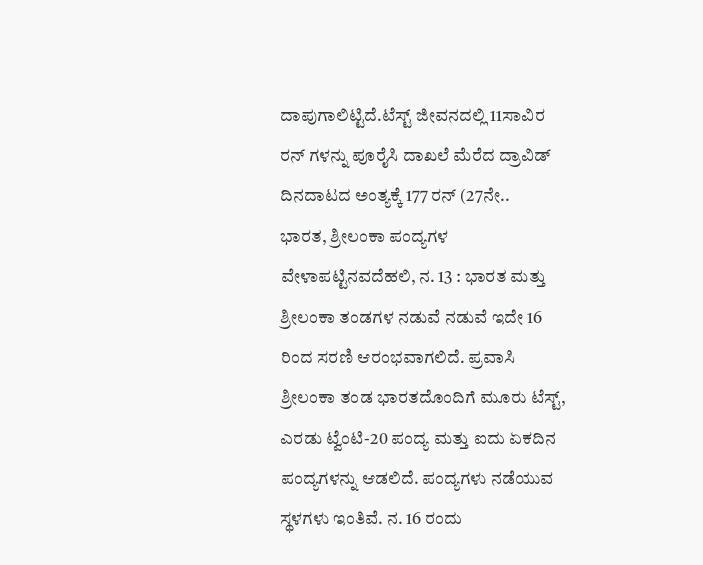ದಾಪುಗಾಲಿಟ್ಟಿದೆ.ಟೆಸ್ಟ್ ಜೀವನದಲ್ಲಿ 11ಸಾವಿರ ರನ್ ಗಳನ್ನು ಪೂರೈಸಿ ದಾಖಲೆ ಮೆರೆದ ದ್ರಾವಿಡ್ ದಿನದಾಟದ ಅಂತ್ಯಕ್ಕೆ 177 ರನ್ (27ನೇ..
ಭಾರತ, ಶ್ರೀಲಂಕಾ ಪಂದ್ಯಗಳ ವೇಳಾಪಟ್ಟಿನವದೆಹಲಿ, ನ. 13 : ಭಾರತ ಮತ್ತು ಶ್ರೀಲಂಕಾ ತಂಡಗಳ ನಡುವೆ ನಡುವೆ ಇದೇ 16 ರಿಂದ ಸರಣಿ ಆರಂಭವಾಗಲಿದೆ. ಪ್ರವಾಸಿ ಶ್ರೀಲಂಕಾ ತಂಡ ಭಾರತದೊಂದಿಗೆ ಮೂರು ಟೆಸ್ಟ್, ಎರಡು ಟ್ವೆಂಟಿ-20 ಪಂದ್ಯ ಮತ್ತು ಐದು ಏಕದಿನ ಪಂದ್ಯಗಳನ್ನು ಆಡಲಿದೆ. ಪಂದ್ಯಗಳು ನಡೆಯುವ ಸ್ಥಳಗಳು ಇಂತಿವೆ. ನ. 16 ರಂದು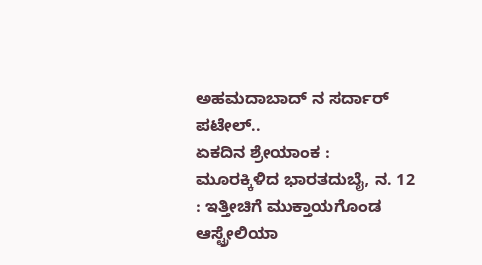ಅಹಮದಾಬಾದ್ ನ ಸರ್ದಾರ್ ಪಟೇಲ್..
ಏಕದಿನ ಶ್ರೇಯಾಂಕ : ಮೂರಕ್ಕಿಳಿದ ಭಾರತದುಬೈ, ನ. 12 : ಇತ್ತೀಚಿಗೆ ಮುಕ್ತಾಯಗೊಂಡ ಆಸ್ಟ್ರೇಲಿಯಾ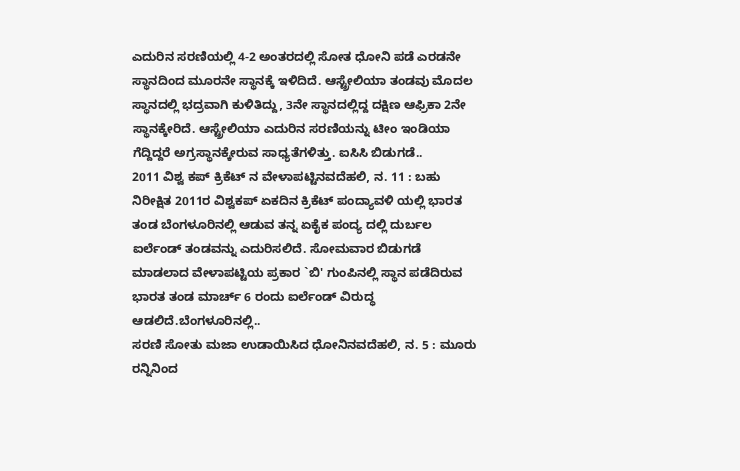ಎದುರಿನ ಸರಣಿಯಲ್ಲಿ 4-2 ಅಂತರದಲ್ಲಿ ಸೋತ ಧೋನಿ ಪಡೆ ಎರಡನೇ ಸ್ಥಾನದಿಂದ ಮೂರನೇ ಸ್ಥಾನಕ್ಕೆ ಇಳಿದಿದೆ. ಆಸ್ಟ್ರೇಲಿಯಾ ತಂಡವು ಮೊದಲ ಸ್ಥಾನದಲ್ಲಿ ಭದ್ರವಾಗಿ ಕುಳಿತಿದ್ದು, 3ನೇ ಸ್ಥಾನದಲ್ಲಿದ್ದ ದಕ್ಷಿಣ ಆಫ್ರಿಕಾ 2ನೇ ಸ್ಥಾನಕ್ಕೇರಿದೆ. ಆಸ್ಟ್ರೇಲಿಯಾ ಎದುರಿನ ಸರಣಿಯನ್ನು ಟೀಂ ಇಂಡಿಯಾ ಗೆದ್ದಿದ್ದರೆ ಅಗ್ರಸ್ಥಾನಕ್ಕೇರುವ ಸಾಧ್ಯತೆಗಳಿತ್ತು. ಐಸಿಸಿ ಬಿಡುಗಡೆ..
2011 ವಿಶ್ವ ಕಪ್ ಕ್ರಿಕೆಟ್ ನ ವೇಳಾಪಟ್ಟಿನವದೆಹಲಿ, ನ. 11 : ಬಹು ನಿರೀಕ್ಷಿತ 2011ರ ವಿಶ್ವಕಪ್ ಏಕದಿನ ಕ್ರಿಕೆಟ್ ಪಂದ್ಯಾವಳಿ ಯಲ್ಲಿ ಭಾರತ ತಂಡ ಬೆಂಗಳೂರಿನಲ್ಲಿ ಆಡುವ ತನ್ನ ಏಕೈಕ ಪಂದ್ಯ ದಲ್ಲಿ ದುರ್ಬಲ ಐರ್ಲೆಂಡ್ ತಂಡವನ್ನು ಎದುರಿಸಲಿದೆ. ಸೋಮವಾರ ಬಿಡುಗಡೆ ಮಾಡಲಾದ ವೇಳಾಪಟ್ಟಿಯ ಪ್ರಕಾರ `ಬಿ' ಗುಂಪಿನಲ್ಲಿ ಸ್ಥಾನ ಪಡೆದಿರುವ ಭಾರತ ತಂಡ ಮಾರ್ಚ್ 6 ರಂದು ಐರ್ಲೆಂಡ್ ವಿರುದ್ಧ ಆಡಲಿದೆ.ಬೆಂಗಳೂರಿನಲ್ಲಿ..
ಸರಣಿ ಸೋತು ಮಜಾ ಉಡಾಯಿಸಿದ ಧೋನಿನವದೆಹಲಿ, ನ. 5 : ಮೂರು ರನ್ನಿನಿಂದ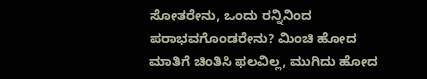ಸೋತರೇನು, ಒಂದು ರನ್ನಿನಿಂದ ಪರಾಭವಗೊಂಡರೇನು? ಮಿಂಚಿ ಹೋದ ಮಾತಿಗೆ ಚಿಂತಿಸಿ ಫಲವಿಲ್ಲ, ಮುಗಿದು ಹೋದ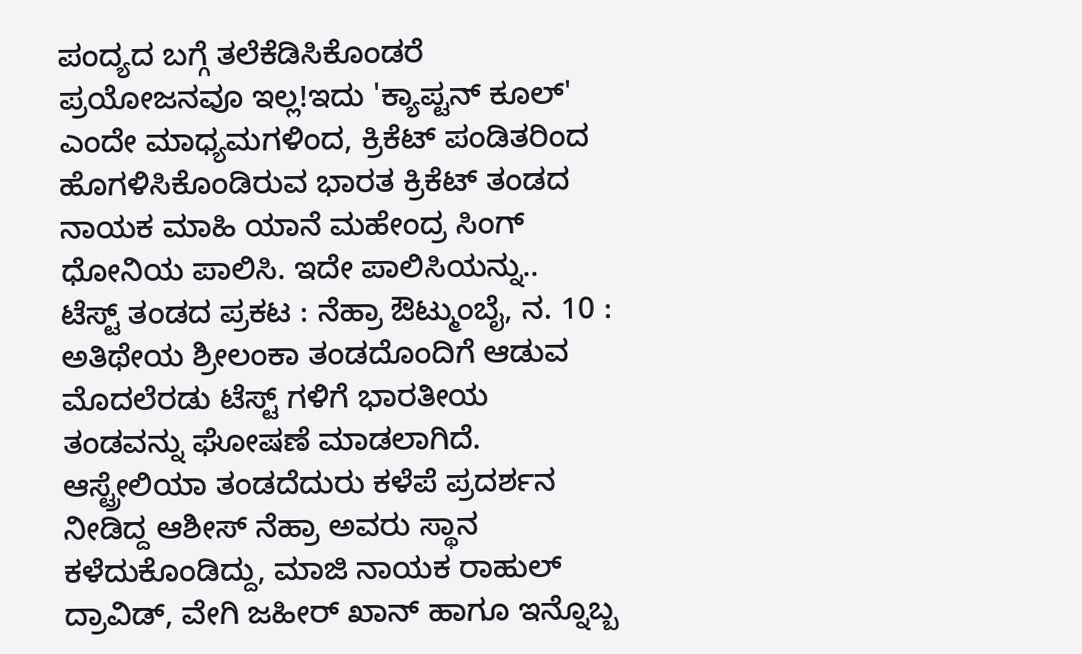ಪಂದ್ಯದ ಬಗ್ಗೆ ತಲೆಕೆಡಿಸಿಕೊಂಡರೆ ಪ್ರಯೋಜನವೂ ಇಲ್ಲ!ಇದು 'ಕ್ಯಾಪ್ಟನ್ ಕೂಲ್' ಎಂದೇ ಮಾಧ್ಯಮಗಳಿಂದ, ಕ್ರಿಕೆಟ್ ಪಂಡಿತರಿಂದ ಹೊಗಳಿಸಿಕೊಂಡಿರುವ ಭಾರತ ಕ್ರಿಕೆಟ್ ತಂಡದ ನಾಯಕ ಮಾಹಿ ಯಾನೆ ಮಹೇಂದ್ರ ಸಿಂಗ್ ಧೋನಿಯ ಪಾಲಿಸಿ. ಇದೇ ಪಾಲಿಸಿಯನ್ನು..
ಟೆಸ್ಟ್ ತಂಡದ ಪ್ರಕಟ : ನೆಹ್ರಾ ಔಟ್ಮುಂಬೈ, ನ. 10 : ಅತಿಥೇಯ ಶ್ರೀಲಂಕಾ ತಂಡದೊಂದಿಗೆ ಆಡುವ ಮೊದಲೆರಡು ಟೆಸ್ಟ್ ಗಳಿಗೆ ಭಾರತೀಯ ತಂಡವನ್ನು ಘೋಷಣೆ ಮಾಡಲಾಗಿದೆ. ಆಸ್ಟ್ರೇಲಿಯಾ ತಂಡದೆದುರು ಕಳೆಪೆ ಪ್ರದರ್ಶನ ನೀಡಿದ್ದ ಆಶೀಸ್ ನೆಹ್ರಾ ಅವರು ಸ್ಥಾನ ಕಳೆದುಕೊಂಡಿದ್ದು, ಮಾಜಿ ನಾಯಕ ರಾಹುಲ್ ದ್ರಾವಿಡ್, ವೇಗಿ ಜಹೀರ್ ಖಾನ್ ಹಾಗೂ ಇನ್ನೊಬ್ಬ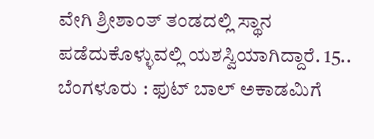ವೇಗಿ ಶ್ರೀಶಾಂತ್ ತಂಡದಲ್ಲಿ ಸ್ಥಾನ ಪಡೆದುಕೊಳ್ಳುವಲ್ಲಿ ಯಶಸ್ವಿಯಾಗಿದ್ದಾರೆ. 15..
ಬೆಂಗಳೂರು : ಫುಟ್ ಬಾಲ್ ಅಕಾಡಮಿಗೆ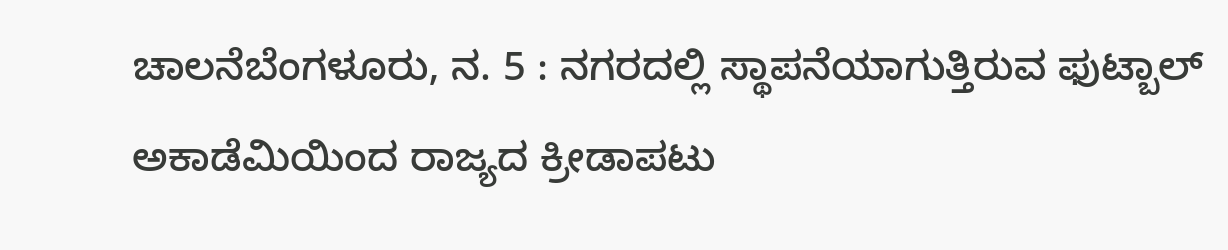ಚಾಲನೆಬೆಂಗಳೂರು, ನ. 5 : ನಗರದಲ್ಲಿ ಸ್ಥಾಪನೆಯಾಗುತ್ತಿರುವ ಫುಟ್ಬಾಲ್ ಅಕಾಡೆಮಿಯಿಂದ ರಾಜ್ಯದ ಕ್ರೀಡಾಪಟು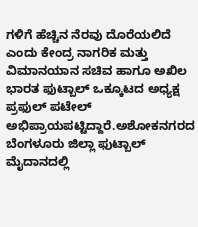ಗಳಿಗೆ ಹೆಚ್ಚಿನ ನೆರವು ದೊರೆಯಲಿದೆ ಎಂದು ಕೇಂದ್ರ ನಾಗರಿಕ ಮತ್ತು ವಿಮಾನಯಾನ ಸಚಿವ ಹಾಗೂ ಅಖಿಲ ಭಾರತ ಫುಟ್ಬಾಲ್ ಒಕ್ಕೂಟದ ಅಧ್ಯಕ್ಷ ಪ್ರಫುಲ್ ಪಟೇಲ್ ಅಭಿಪ್ರಾಯಪಟ್ಟಿದ್ದಾರೆ.ಅಶೋಕನಗರದ ಬೆಂಗಳೂರು ಜಿಲ್ಲಾ ಫುಟ್ಬಾಲ್ ಮೈದಾನದಲ್ಲಿ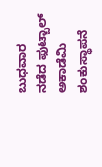ಬುಧವಾರ ನಡೆದ ಫುಟ್ಬಾಲ್ ಅಕಾಡೆಮಿ ಶಂಕುಸ್ಥಾಪನೆ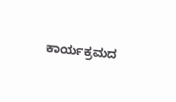ಕಾರ್ಯಕ್ರಮದ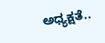ಅಧ್ಯಕ್ಷತೆ..